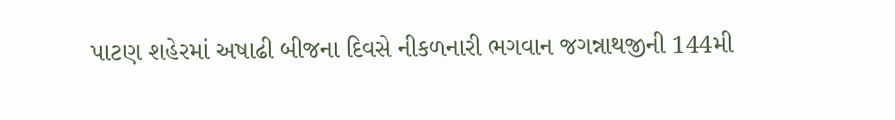પાટણ શહેરમાં અષાઢી બીજના દિવસે નીકળનારી ભગવાન જગન્નાથજીની 144મી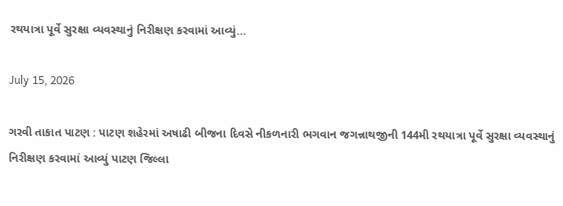રથયાત્રા પૂર્વે સુરક્ષા વ્યવસ્થાનું નિરીક્ષણ કરવામાં આવ્યું…

July 15, 2026

ગરવી તાકાત પાટણ : પાટણ શહેરમાં અષાઢી બીજના દિવસે નીકળનારી ભગવાન જગન્નાથજીની 144મી રથયાત્રા પૂર્વે સુરક્ષા વ્યવસ્થાનું નિરીક્ષણ કરવામાં આવ્યું પાટણ જિલ્લા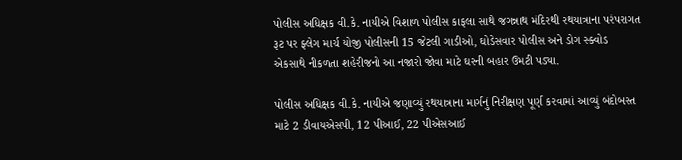પોલીસ અધિક્ષક વી.કે. નાયીએ વિશાળ પોલીસ કાફલા સાથે જગન્નાથ મંદિરથી રથયાત્રાના પરંપરાગત રૂટ પર ફ્લેગ માર્ચ યોજી પોલીસની 15 જેટલી ગાડીઓ, ઘોડેસવાર પોલીસ અને ડોગ સ્ક્વોડ એકસાથે નીકળતા શહેરીજનો આ નજારો જોવા માટે ઘરની બહાર ઉમટી પડ્યા.

પોલીસ અધિક્ષક વી.કે. નાયીએ જણાવ્યું રથયાત્રાના માર્ગનું નિરીક્ષણ પૂર્ણ કરવામાં આવ્યું બંદોબસ્ત માટે 2 ડીવાયએસપી, 12 પીઆઈ, 22 પીએસઆઈ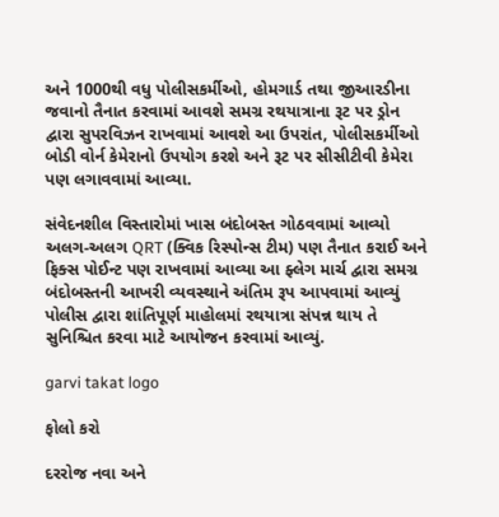અને 1000થી વધુ પોલીસકર્મીઓ, હોમગાર્ડ તથા જીઆરડીના જવાનો તૈનાત કરવામાં આવશે સમગ્ર રથયાત્રાના રૂટ પર ડ્રોન દ્વારા સુપરવિઝન રાખવામાં આવશે આ ઉપરાંત, પોલીસકર્મીઓ બોડી વોર્ન કેમેરાનો ઉપયોગ કરશે અને રૂટ પર સીસીટીવી કેમેરા પણ લગાવવામાં આવ્યા.

સંવેદનશીલ વિસ્તારોમાં ખાસ બંદોબસ્ત ગોઠવવામાં આવ્યો અલગ-અલગ QRT (ક્વિક રિસ્પોન્સ ટીમ) પણ તૈનાત કરાઈ અને ફિક્સ પોઈન્ટ પણ રાખવામાં આવ્યા આ ફ્લેગ માર્ચ દ્વારા સમગ્ર બંદોબસ્તની આખરી વ્યવસ્થાને અંતિમ રૂપ આપવામાં આવ્યું પોલીસ દ્વારા શાંતિપૂર્ણ માહોલમાં રથયાત્રા સંપન્ન થાય તે સુનિશ્ચિત કરવા માટે આયોજન કરવામાં આવ્યું.

garvi takat logo

ફોલો કરો

દરરોજ નવા અને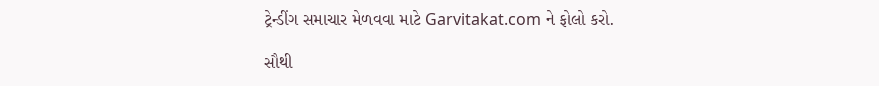ટ્રેન્ડીંગ સમાચાર મેળવવા માટે Garvitakat.com ને ફોલો કરો.

સૌથી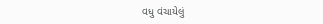વધુ વંચાયેલું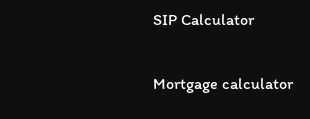SIP Calculator

Mortgage calculator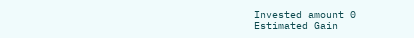Invested amount 0
Estimated Gain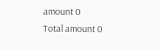amount 0
Total amount 0